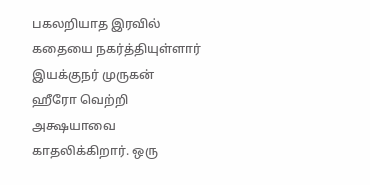பகலறியாத இரவில் கதையை நகர்த்தியுள்ளார் இயக்குநர் முருகன்
ஹீரோ வெற்றி அக்ஷயாவை காதலிக்கிறார். ஒரு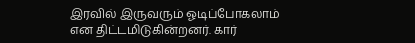இரவில் இருவரும் ஓடிப்போகலாம் என திட்டமிடுகின்றனர். கார்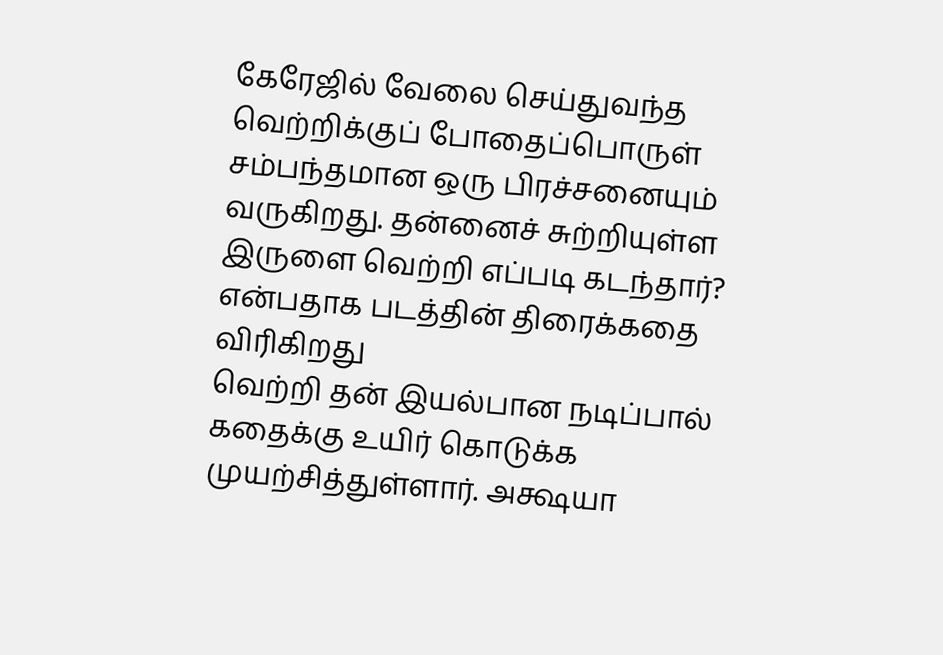கேரேஜில் வேலை செய்துவந்த வெற்றிக்குப் போதைப்பொருள் சம்பந்தமான ஒரு பிரச்சனையும் வருகிறது. தன்னைச் சுற்றியுள்ள இருளை வெற்றி எப்படி கடந்தார்? என்பதாக படத்தின் திரைக்கதை விரிகிறது
வெற்றி தன் இயல்பான நடிப்பால் கதைக்கு உயிர் கொடுக்க முயற்சித்துள்ளார். அக்ஷயா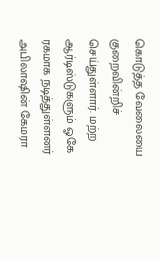கொடுத்த வேலையை குறைவின்றிச் செய்துள்ளார். மற்ற ஆர்டிஸ்டுகளும் ஓகே ரகமாக நடித்துள்ளனர்
அபிலாஷின் கேமரா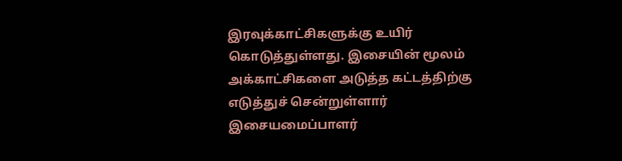இரவுக்காட்சிகளுக்கு உயிர் கொடுத்துள்ளது. இசையின் மூலம் அக்காட்சிகளை அடுத்த கட்டத்திற்கு எடுத்துச் சென்றுள்ளார் இசையமைப்பாளர்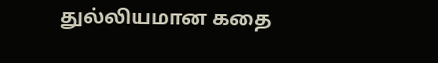துல்லியமான கதை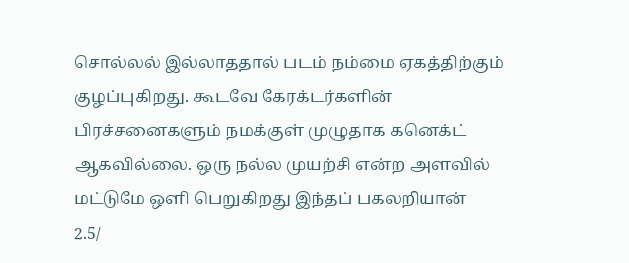சொல்லல் இல்லாததால் படம் நம்மை ஏகத்திற்கும் குழப்புகிறது. கூடவே கேரக்டர்களின் பிரச்சனைகளும் நமக்குள் முழுதாக கனெக்ட் ஆகவில்லை. ஒரு நல்ல முயற்சி என்ற அளவில் மட்டுமே ஒளி பெறுகிறது இந்தப் பகலறியான்
2.5/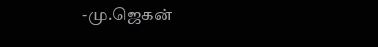-மு.ஜெகன்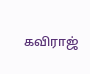கவிராஜ்